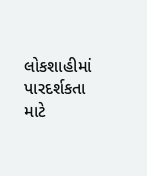લોકશાહીમાં પારદર્શકતા માટે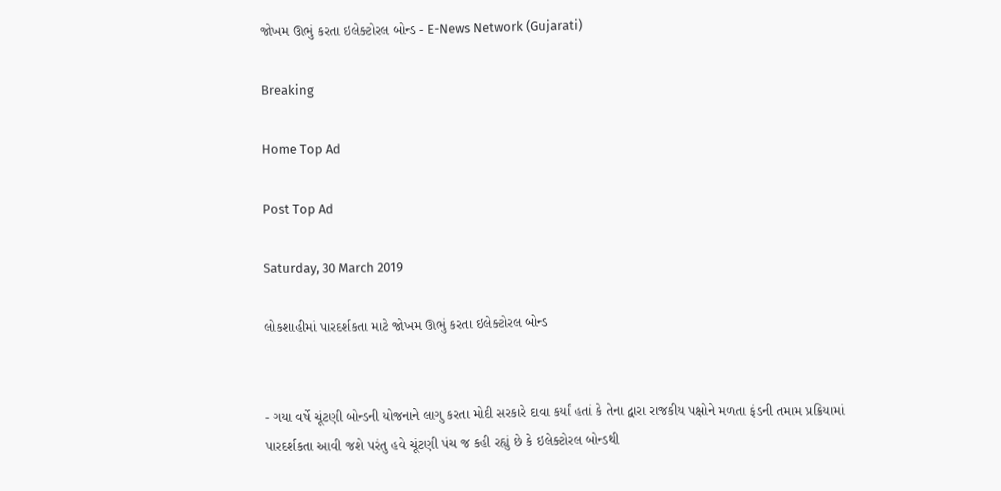જોખમ ઊભું કરતા ઇલેક્ટોરલ બોન્ડ - E-News Network (Gujarati)

Breaking

Home Top Ad

Post Top Ad

Saturday, 30 March 2019

લોકશાહીમાં પારદર્શકતા માટે જોખમ ઊભું કરતા ઇલેક્ટોરલ બોન્ડ


- ગયા વર્ષે ચૂંટણી બોન્ડની યોજનાને લાગુ કરતા મોદી સરકારે દાવા કર્યાં હતાં કે તેના દ્વારા રાજકીય પક્ષોને મળતા ફંડની તમામ પ્રક્રિયામાં પારદર્શકતા આવી જશે પરંતુ હવે ચૂંટણી પંચ જ કહી રહ્યું છે કે ઇલેક્ટોરલ બોન્ડથી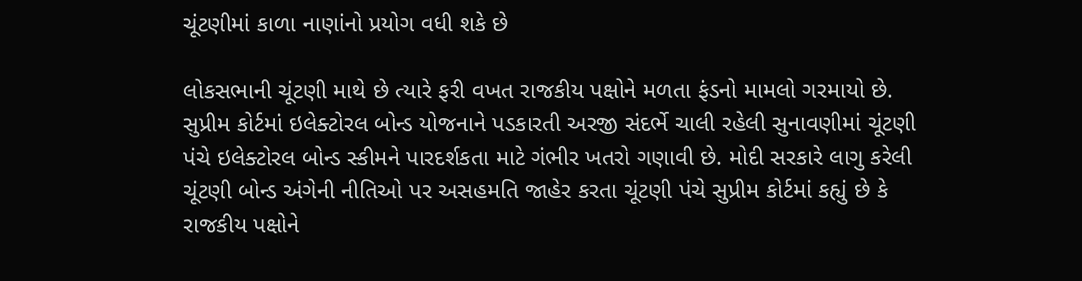ચૂંટણીમાં કાળા નાણાંનો પ્રયોગ વધી શકે છે

લોકસભાની ચૂંટણી માથે છે ત્યારે ફરી વખત રાજકીય પક્ષોને મળતા ફંડનો મામલો ગરમાયો છે. સુપ્રીમ કોર્ટમાં ઇલેક્ટોરલ બોન્ડ યોજનાને પડકારતી અરજી સંદર્ભે ચાલી રહેલી સુનાવણીમાં ચૂંટણી પંચે ઇલેક્ટોરલ બોન્ડ સ્કીમને પારદર્શકતા માટે ગંભીર ખતરો ગણાવી છે. મોદી સરકારે લાગુ કરેલી ચૂંટણી બોન્ડ અંગેની નીતિઓ પર અસહમતિ જાહેર કરતા ચૂંટણી પંચે સુપ્રીમ કોર્ટમાં કહ્યું છે કે રાજકીય પક્ષોને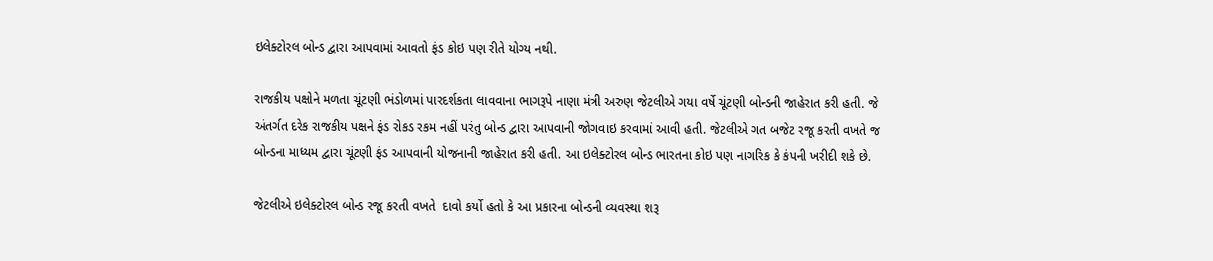ઇલેક્ટોરલ બોન્ડ દ્વારા આપવામાં આવતો ફંડ કોઇ પણ રીતે યોગ્ય નથી.

રાજકીય પક્ષોને મળતા ચૂંટણી ભંડોળમાં પારદર્શકતા લાવવાના ભાગરૂપે નાણા મંત્રી અરુણ જેટલીએ ગયા વર્ષે ચૂંટણી બોન્ડની જાહેરાત કરી હતી. જે અંતર્ગત દરેક રાજકીય પક્ષને ફંડ રોકડ રકમ નહીં પરંતુ બોન્ડ દ્વારા આપવાની જોગવાઇ કરવામાં આવી હતી. જેટલીએ ગત બજેટ રજૂ કરતી વખતે જ બોન્ડના માધ્યમ દ્વારા ચૂંટણી ફંડ આપવાની યોજનાની જાહેરાત કરી હતી. આ ઇલેક્ટોરલ બોન્ડ ભારતના કોઇ પણ નાગરિક કે કંપની ખરીદી શકે છે.

જેટલીએ ઇલેક્ટોરલ બોન્ડ રજૂ કરતી વખતે  દાવો કર્યો હતો કે આ પ્રકારના બોન્ડની વ્યવસ્થા શરૂ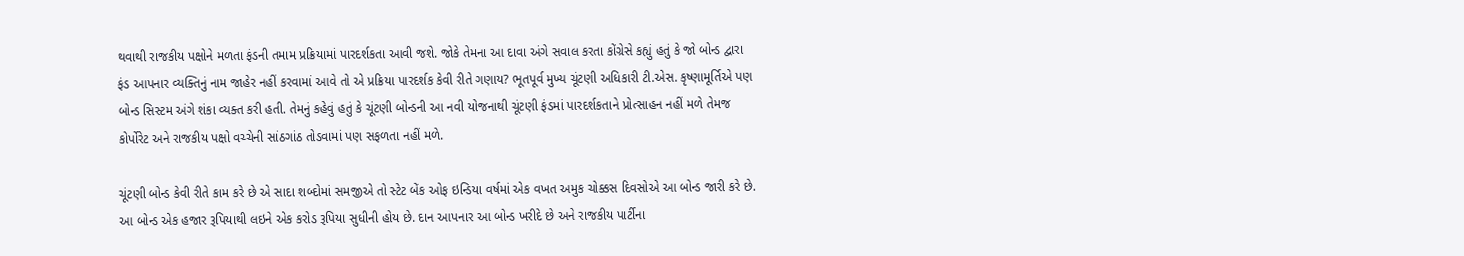થવાથી રાજકીય પક્ષોને મળતા ફંડની તમામ પ્રક્રિયામાં પારદર્શકતા આવી જશે. જોકે તેમના આ દાવા અંગે સવાલ કરતા કોંગ્રેસે કહ્યું હતું કે જો બોન્ડ દ્વારા ફંડ આપનાર વ્યક્તિનું નામ જાહેર નહીં કરવામાં આવે તો એ પ્રક્રિયા પારદર્શક કેવી રીતે ગણાય? ભૂતપૂર્વ મુખ્ય ચૂંટણી અધિકારી ટી.એસ. કૃષ્ણામૂર્તિએ પણ બોન્ડ સિસ્ટમ અંગે શંકા વ્યક્ત કરી હતી. તેમનું કહેવું હતું કે ચૂંટણી બોન્ડની આ નવી યોજનાથી ચૂંટણી ફંડમાં પારદર્શકતાને પ્રોત્સાહન નહીં મળે તેમજ કોર્પોરેટ અને રાજકીય પક્ષો વચ્ચેની સાંઠગાંઠ તોડવામાં પણ સફળતા નહીં મળે.

ચૂંટણી બોન્ડ કેવી રીતે કામ કરે છે એ સાદા શબ્દોમાં સમજીએ તો સ્ટેટ બેંક ઓફ ઇન્ડિયા વર્ષમાં એક વખત અમુક ચોક્કસ દિવસોએ આ બોન્ડ જારી કરે છે. આ બોન્ડ એક હજાર રૂપિયાથી લઇને એક કરોડ રૂપિયા સુધીની હોય છે. દાન આપનાર આ બોન્ડ ખરીદે છે અને રાજકીય પાર્ટીના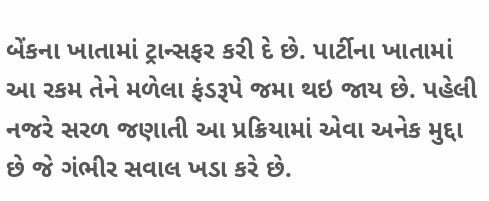બેંકના ખાતામાં ટ્રાન્સફર કરી દે છે. પાર્ટીના ખાતામાં આ રકમ તેને મળેલા ફંડરૂપે જમા થઇ જાય છે. પહેલી નજરે સરળ જણાતી આ પ્રક્રિયામાં એવા અનેક મુદ્દા છે જે ગંભીર સવાલ ખડા કરે છે.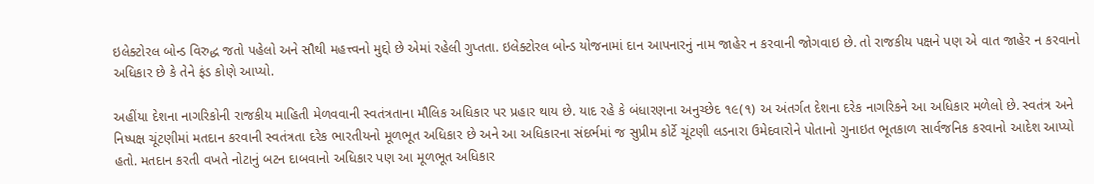ઇલેક્ટોરલ બોન્ડ વિરુદ્ધ જતો પહેલો અને સૌથી મહત્ત્વનો મુદ્દો છે એમાં રહેલી ગુપ્તતા. ઇલેક્ટોરલ બોન્ડ યોજનામાં દાન આપનારનું નામ જાહેર ન કરવાની જોગવાઇ છે. તો રાજકીય પક્ષને પણ એ વાત જાહેર ન કરવાનો અધિકાર છે કે તેને ફંડ કોણે આપ્યો.

અહીંયા દેશના નાગરિકોની રાજકીય માહિતી મેળવવાની સ્વતંત્રતાના મૌલિક અધિકાર પર પ્રહાર થાય છે. યાદ રહે કે બંધારણના અનુચ્છેદ ૧૯(૧) અ અંતર્ગત દેશના દરેક નાગરિકને આ અધિકાર મળેલો છે. સ્વતંત્ર અને નિષ્પક્ષ ચૂંટણીમાં મતદાન કરવાની સ્વતંત્રતા દરેક ભારતીયનો મૂળભૂત અધિકાર છે અને આ અધિકારના સંદર્ભમાં જ સુપ્રીમ કોર્ટે ચૂંટણી લડનારા ઉમેદવારોને પોતાનો ગુનાઇત ભૂતકાળ સાર્વજનિક કરવાનો આદેશ આપ્યો હતો. મતદાન કરતી વખતે નોટાનું બટન દાબવાનો અધિકાર પણ આ મૂળભૂત અધિકાર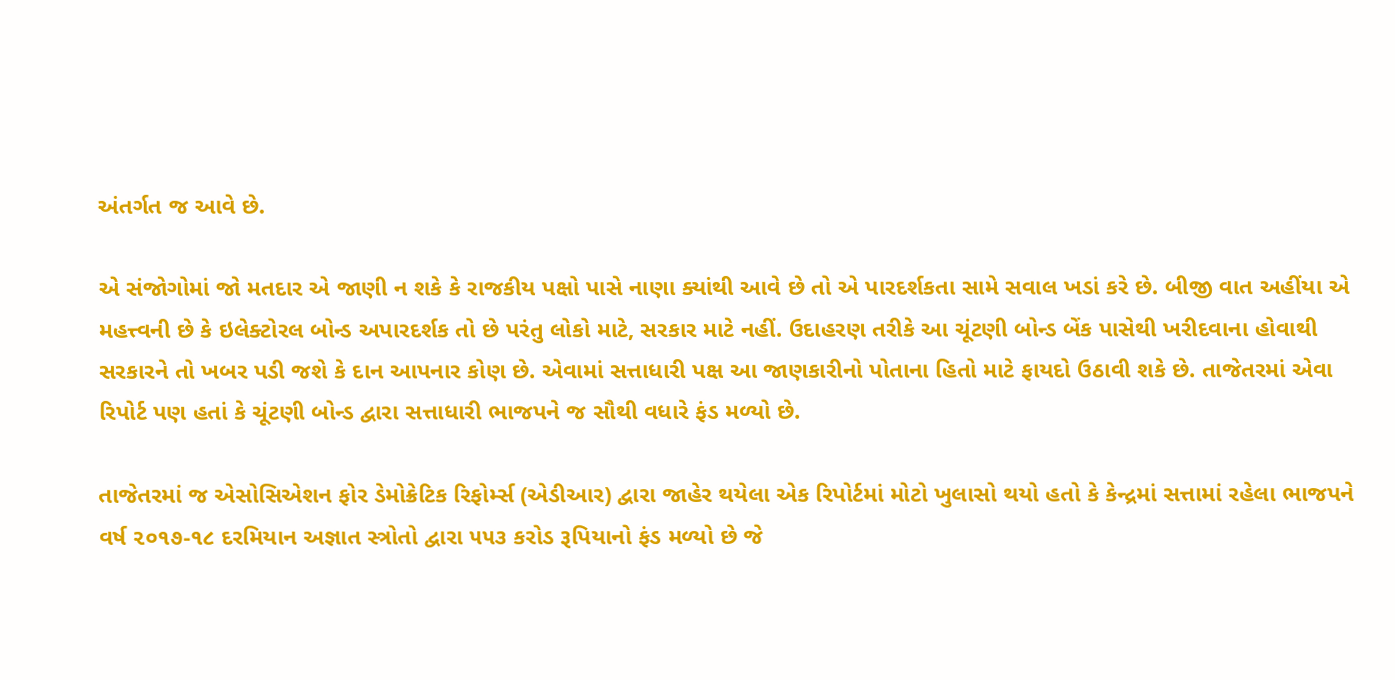અંતર્ગત જ આવે છે.

એ સંજોગોમાં જો મતદાર એ જાણી ન શકે કે રાજકીય પક્ષો પાસે નાણા ક્યાંથી આવે છે તો એ પારદર્શકતા સામે સવાલ ખડાં કરે છે. બીજી વાત અહીંયા એ મહત્ત્વની છે કે ઇલેક્ટોરલ બોન્ડ અપારદર્શક તો છે પરંતુ લોકો માટે, સરકાર માટે નહીં. ઉદાહરણ તરીકે આ ચૂંટણી બોન્ડ બેંક પાસેથી ખરીદવાના હોવાથી સરકારને તો ખબર પડી જશે કે દાન આપનાર કોણ છે. એવામાં સત્તાધારી પક્ષ આ જાણકારીનો પોતાના હિતો માટે ફાયદો ઉઠાવી શકે છે. તાજેતરમાં એવા રિપોર્ટ પણ હતાં કે ચૂંટણી બોન્ડ દ્વારા સત્તાધારી ભાજપને જ સૌથી વધારે ફંડ મળ્યો છે.

તાજેતરમાં જ એસોસિએશન ફોર ડેમોક્રેટિક રિફોર્મ્સ (એડીઆર) દ્વારા જાહેર થયેલા એક રિપોર્ટમાં મોટો ખુલાસો થયો હતો કે કેન્દ્રમાં સત્તામાં રહેલા ભાજપને વર્ષ ૨૦૧૭-૧૮ દરમિયાન અજ્ઞાત સ્ત્રોતો દ્વારા ૫૫૩ કરોડ રૂપિયાનો ફંડ મળ્યો છે જે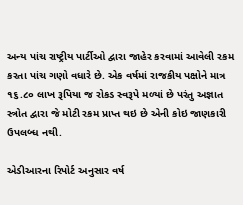અન્ય પાંચ રાષ્ટ્રીય પાર્ટીઓ દ્વારા જાહેર કરવામાં આવેલી રકમ કરતા પાંચ ગણો વધારે છે. એક વર્ષમાં રાજકીય પક્ષોને માત્ર ૧૬.૮૦ લાખ રૂપિયા જ રોકડ સ્વરૂપે મળ્યાં છે પરંતુ અજ્ઞાત સ્ત્રોત દ્વારા જે મોટી રકમ પ્રાપ્ત થઇ છે એની કોઇ જાણકારી ઉપલબ્ધ નથી.

એડીઆરના રિપોર્ટ અનુસાર વર્ષ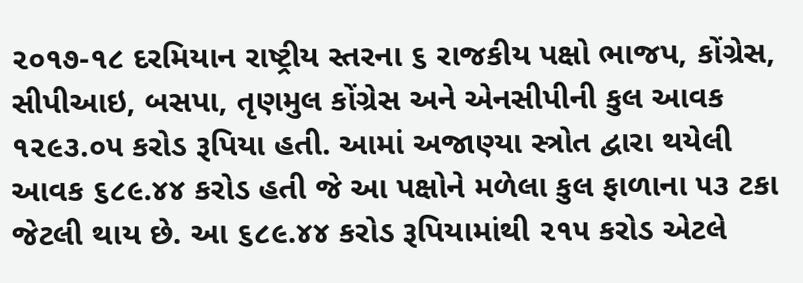૨૦૧૭-૧૮ દરમિયાન રાષ્ટ્રીય સ્તરના ૬ રાજકીય પક્ષો ભાજપ, કોંગ્રેસ, સીપીઆઇ, બસપા, તૃણમુલ કોંગ્રેસ અને એનસીપીની કુલ આવક ૧૨૯૩.૦૫ કરોડ રૂપિયા હતી. આમાં અજાણ્યા સ્ત્રોત દ્વારા થયેલી આવક ૬૮૯.૪૪ કરોડ હતી જે આ પક્ષોને મળેલા કુલ ફાળાના ૫૩ ટકા જેટલી થાય છે. આ ૬૮૯.૪૪ કરોડ રૂપિયામાંથી ૨૧૫ કરોડ એટલે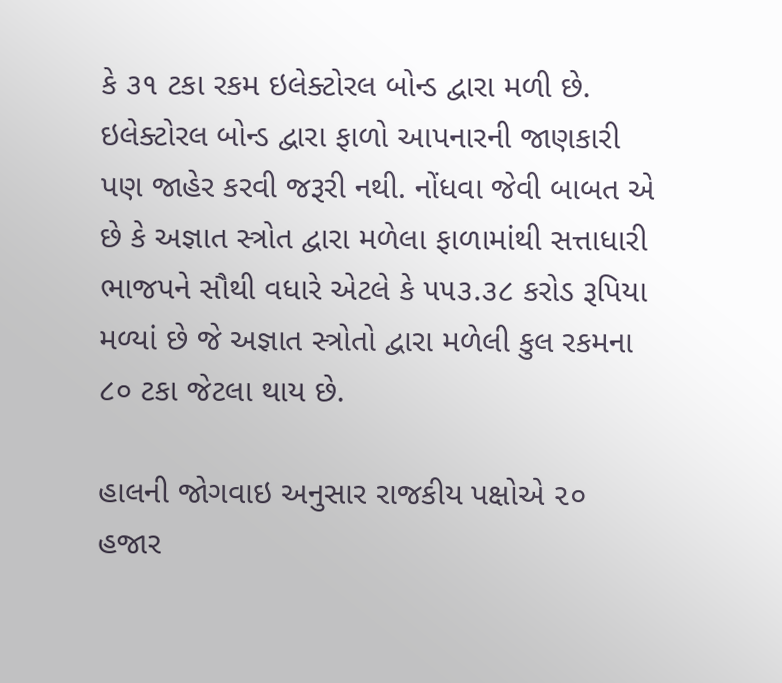કે ૩૧ ટકા રકમ ઇલેક્ટોરલ બોન્ડ દ્વારા મળી છે. ઇલેક્ટોરલ બોન્ડ દ્વારા ફાળો આપનારની જાણકારી પણ જાહેર કરવી જરૂરી નથી. નોંધવા જેવી બાબત એ છે કે અજ્ઞાત સ્ત્રોત દ્વારા મળેલા ફાળામાંથી સત્તાધારી ભાજપને સૌથી વધારે એટલે કે ૫૫૩.૩૮ કરોડ રૂપિયા મળ્યાં છે જે અજ્ઞાત સ્ત્રોતો દ્વારા મળેલી કુલ રકમના ૮૦ ટકા જેટલા થાય છે.

હાલની જોગવાઇ અનુસાર રાજકીય પક્ષોએ ૨૦ હજાર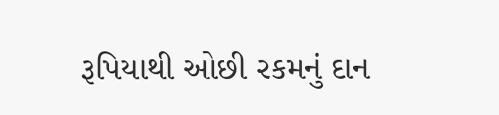રૂપિયાથી ઓછી રકમનું દાન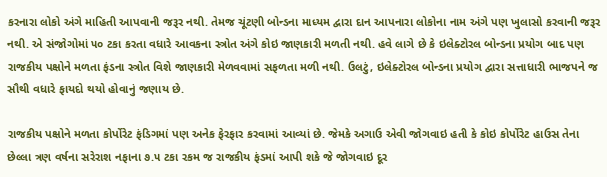કરનારા લોકો અંગે માહિતી આપવાની જરૂર નથી. તેમજ ચૂંટણી બોન્ડના માધ્યમ દ્વારા દાન આપનારા લોકોના નામ અંગે પણ ખુલાસો કરવાની જરૂર નથી. એ સંજોગોમાં ૫૦ ટકા કરતા વધારે આવકના સ્ત્રોત અંગે કોઇ જાણકારી મળતી નથી. હવે લાગે છે કે ઇલેક્ટોરલ બોન્ડના પ્રયોગ બાદ પણ રાજકીય પક્ષોને મળતા ફંડના સ્ત્રોત વિશે જાણકારી મેળવવામાં સફળતા મળી નથી. ઉલટું, ઇલેક્ટોરલ બોન્ડના પ્રયોગ દ્વારા સત્તાધારી ભાજપને જ સૌથી વધારે ફાયદો થયો હોવાનું જણાય છે.

રાજકીય પક્ષોને મળતા કોર્પોરેટ ફંડિગમાં પણ અનેક ફેરફાર કરવામાં આવ્યાં છે. જેમકે અગાઉ એવી જોગવાઇ હતી કે કોઇ કોર્પોરેટ હાઉસ તેના છેલ્લા ત્રણ વર્ષના સરેરાશ નફાના ૭.૫ ટકા રકમ જ રાજકીય ફંડમાં આપી શકે જે જોગવાઇ દૂર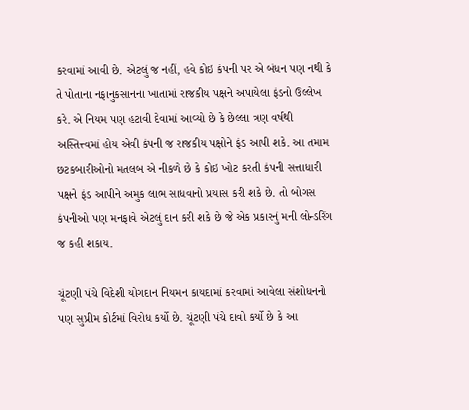કરવામાં આવી છે. એટલું જ નહીં, હવે કોઇ કંપની પર એ બંધન પણ નથી કે તે પોતાના નફાનુકસાનના ખાતામાં રાજકીય પક્ષને અપાયેલા ફંડનો ઉલ્લેખ કરે. એ નિયમ પણ હટાવી દેવામાં આવ્યો છે કે છેલ્લા ત્રણ વર્ષથી અસ્તિત્ત્વમાં હોય એવી કંપની જ રાજકીય પક્ષોને ફંડ આપી શકે. આ તમામ છટકબારીઓનો મતલબ એ નીકળે છે કે કોઇ ખોટ કરતી કંપની સત્તાધારી પક્ષને ફંડ આપીને અમુક લાભ સાધવાનો પ્રયાસ કરી શકે છે. તો બોગસ કંપનીઓ પણ મનફાવે એટલું દાન કરી શકે છે જે એક પ્રકારનું મની લોન્ડરિંગ જ કહી શકાય.

ચૂંટણી પંચે વિદેશી યોગદાન નિયમન કાયદામાં કરવામાં આવેલા સંશોધનનો પણ સુપ્રીમ કોર્ટમાં વિરોધ કર્યો છે. ચૂંટણી પંચે દાવો કર્યો છે કે આ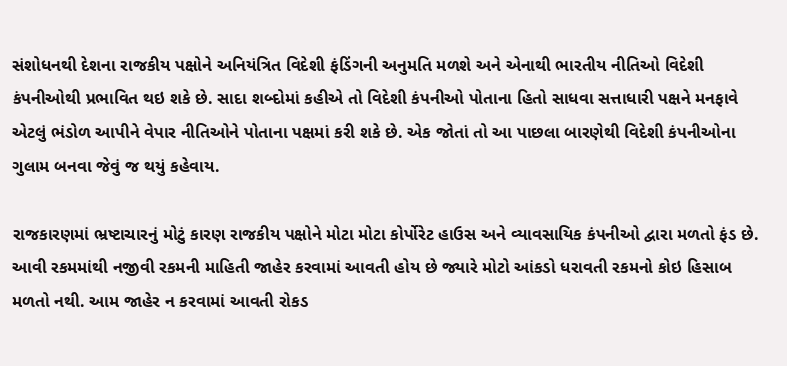સંશોધનથી દેશના રાજકીય પક્ષોને અનિયંત્રિત વિદેશી ફંડિંગની અનુમતિ મળશે અને એનાથી ભારતીય નીતિઓ વિદેશી કંપનીઓથી પ્રભાવિત થઇ શકે છે. સાદા શબ્દોમાં કહીએ તો વિદેશી કંપનીઓ પોતાના હિતો સાધવા સત્તાધારી પક્ષને મનફાવે એટલું ભંડોળ આપીને વેપાર નીતિઓને પોતાના પક્ષમાં કરી શકે છે. એક જોતાં તો આ પાછલા બારણેથી વિદેશી કંપનીઓના ગુલામ બનવા જેવું જ થયું કહેવાય.

રાજકારણમાં ભ્રષ્ટાચારનું મોટું કારણ રાજકીય પક્ષોને મોટા મોટા કોર્પોરેટ હાઉસ અને વ્યાવસાયિક કંપનીઓ દ્વારા મળતો ફંડ છે. આવી રકમમાંથી નજીવી રકમની માહિતી જાહેર કરવામાં આવતી હોય છે જ્યારે મોટો આંકડો ધરાવતી રકમનો કોઇ હિસાબ મળતો નથી. આમ જાહેર ન કરવામાં આવતી રોકડ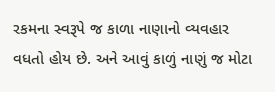રકમના સ્વરૂપે જ કાળા નાણાનો વ્યવહાર વધતો હોય છે. અને આવું કાળું નાણું જ મોટા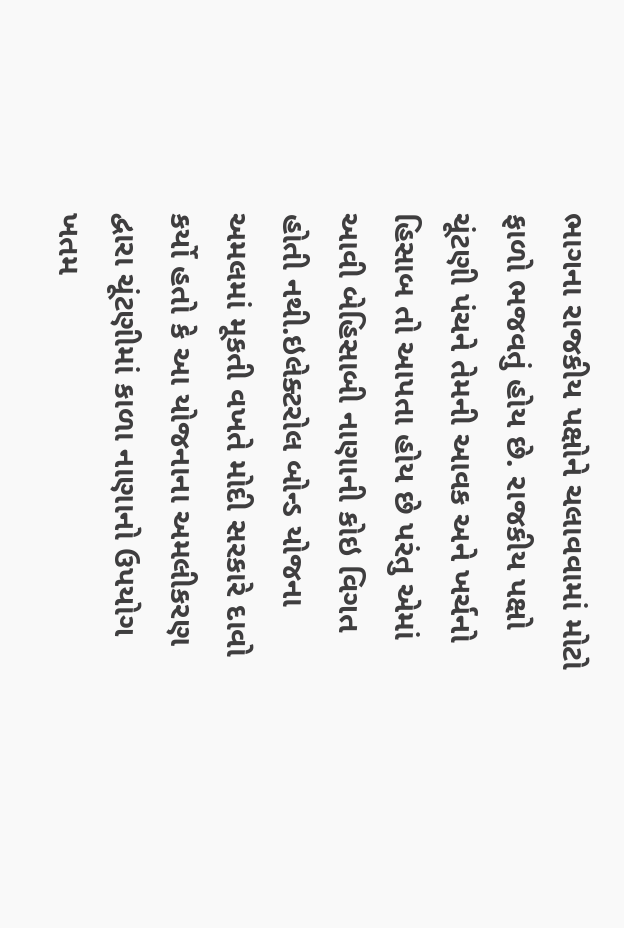ભાગના રાજકીય પક્ષોને ચલાવવામાં મોટો ફાળો ભજવતું હોય છે. રાજકીય પક્ષો ચૂંટણી પંચને તેમની આવક અને ખર્ચનો હિસાબ તો આપતા હોય છે પરંતુ એમાં આવી બેહિસાબી નાણાની કોઇ વિગત હોતી નથી.ઇલેક્ટરોલ બોન્ડ યોજના અમલમાં મૂકતી વખતે મોદી સરકારે દાવો કર્યો હતો કે આ યોજનાના અમલીકરણ દ્વારા ચૂંટણીમાં કાળા નાણાનો ઉપયોગ ખતમ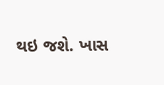થઇ જશે. ખાસ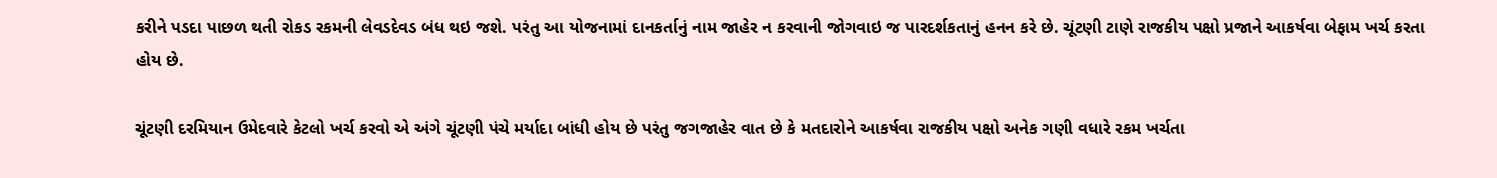કરીને પડદા પાછળ થતી રોકડ રકમની લેવડદેવડ બંધ થઇ જશે. પરંતુ આ યોજનામાં દાનકર્તાનું નામ જાહેર ન કરવાની જોગવાઇ જ પારદર્શકતાનું હનન કરે છે. ચૂંટણી ટાણે રાજકીય પક્ષો પ્રજાને આકર્ષવા બેફામ ખર્ચ કરતા હોય છે.

ચૂંટણી દરમિયાન ઉમેદવારે કેટલો ખર્ચ કરવો એ અંગે ચૂંટણી પંચે મર્યાદા બાંધી હોય છે પરંતુ જગજાહેર વાત છે કે મતદારોને આકર્ષવા રાજકીય પક્ષો અનેક ગણી વધારે રકમ ખર્ચતા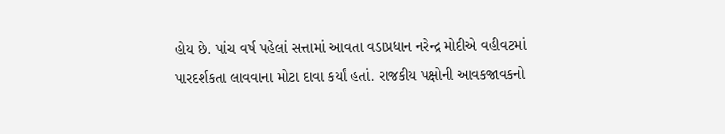હોય છે. પાંચ વર્ષ પહેલાં સત્તામાં આવતા વડાપ્રધાન નરેન્દ્ર મોદીએ વહીવટમાં પારદર્શકતા લાવવાના મોટા દાવા કર્યાં હતાં. રાજકીય પક્ષોની આવકજાવકનો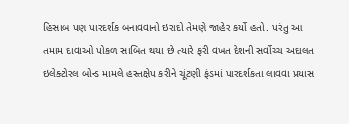હિસાબ પણ પારદર્શક બનાવવાનો ઇરાદો તેમણે જાહેર કર્યો હતો. પરંતુ આ તમામ દાવાઓ પોકળ સાબિત થયા છે ત્યારે ફરી વખત દેશની સર્વોચ્ચ અદાલત ઇલેક્ટોરલ બોન્ડ મામલે હસ્તક્ષેપ કરીને ચૂંટણી ફંડમાં પારદર્શકતા લાવવા પ્રયાસ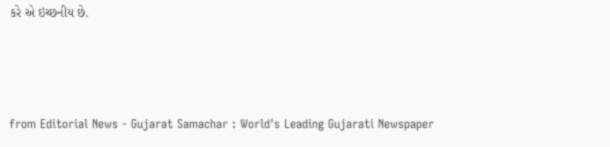કરે એ ઇચ્છનીય છે.



from Editorial News - Gujarat Samachar : World's Leading Gujarati Newspaper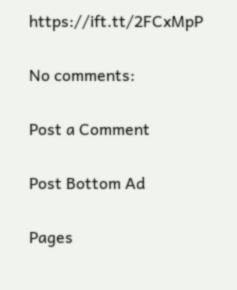https://ift.tt/2FCxMpP

No comments:

Post a Comment

Post Bottom Ad

Pages